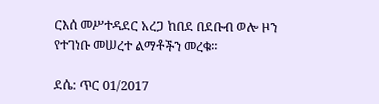ርእሰ መሥተዳደር አረጋ ከበደ በደቡብ ወሎ ዞን የተገነቡ መሠረተ ልማቶችን መረቁ።

ደሴ: ጥር 01/2017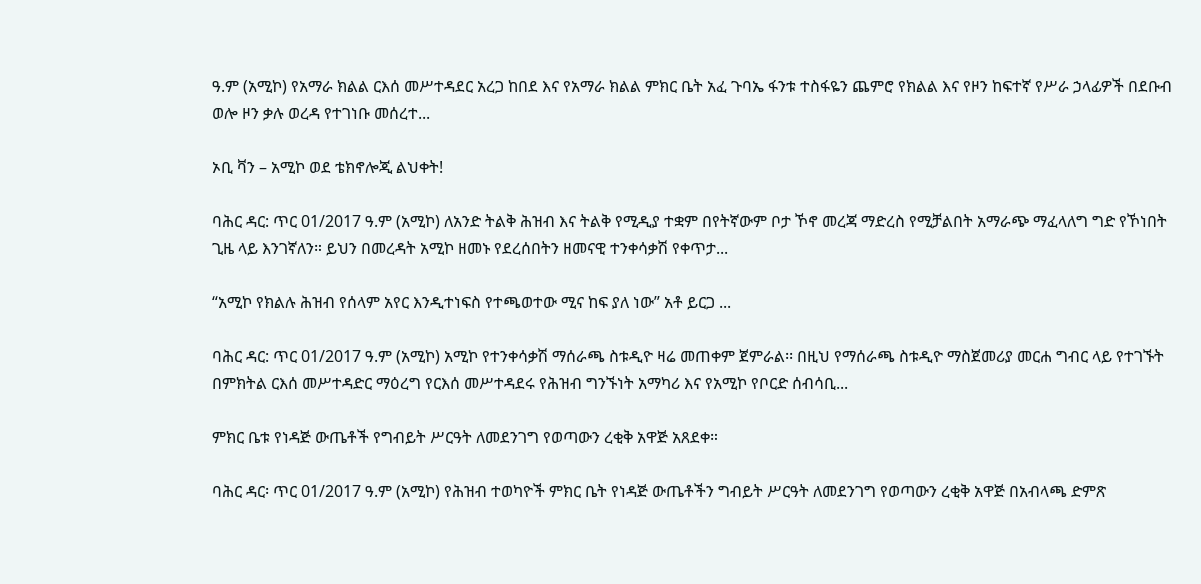ዓ.ም (አሚኮ) የአማራ ክልል ርእሰ መሥተዳደር አረጋ ከበደ እና የአማራ ክልል ምክር ቤት አፈ ጉባኤ ፋንቱ ተስፋዬን ጨምሮ የክልል እና የዞን ከፍተኛ የሥራ ኃላፊዎች በደቡብ ወሎ ዞን ቃሉ ወረዳ የተገነቡ መሰረተ...

ኦቢ ቫን – አሚኮ ወደ ቴክኖሎጂ ልህቀት!

ባሕር ዳር: ጥር 01/2017 ዓ.ም (አሚኮ) ለአንድ ትልቅ ሕዝብ እና ትልቅ የሚዲያ ተቋም በየትኛውም ቦታ ኾኖ መረጃ ማድረስ የሚቻልበት አማራጭ ማፈላለግ ግድ የኾነበት ጊዜ ላይ እንገኛለን። ይህን በመረዳት አሚኮ ዘመኑ የደረሰበትን ዘመናዊ ተንቀሳቃሽ የቀጥታ...

“አሚኮ የክልሉ ሕዝብ የሰላም አየር እንዲተነፍስ የተጫወተው ሚና ከፍ ያለ ነው” አቶ ይርጋ ...

ባሕር ዳር: ጥር 01/2017 ዓ.ም (አሚኮ) አሚኮ የተንቀሳቃሽ ማሰራጫ ስቱዲዮ ዛሬ መጠቀም ጀምራል፡፡ በዚህ የማሰራጫ ስቱዲዮ ማስጀመሪያ መርሐ ግብር ላይ የተገኙት በምክትል ርእሰ መሥተዳድር ማዕረግ የርእሰ መሥተዳደሩ የሕዝብ ግንኙነት አማካሪ እና የአሚኮ የቦርድ ሰብሳቢ...

ምክር ቤቱ የነዳጅ ውጤቶች የግብይት ሥርዓት ለመደንገግ የወጣውን ረቂቅ አዋጅ አጸደቀ።

ባሕር ዳር፡ ጥር 01/2017 ዓ.ም (አሚኮ) የሕዝብ ተወካዮች ምክር ቤት የነዳጅ ውጤቶችን ግብይት ሥርዓት ለመደንገግ የወጣውን ረቂቅ አዋጅ በአብላጫ ድምጽ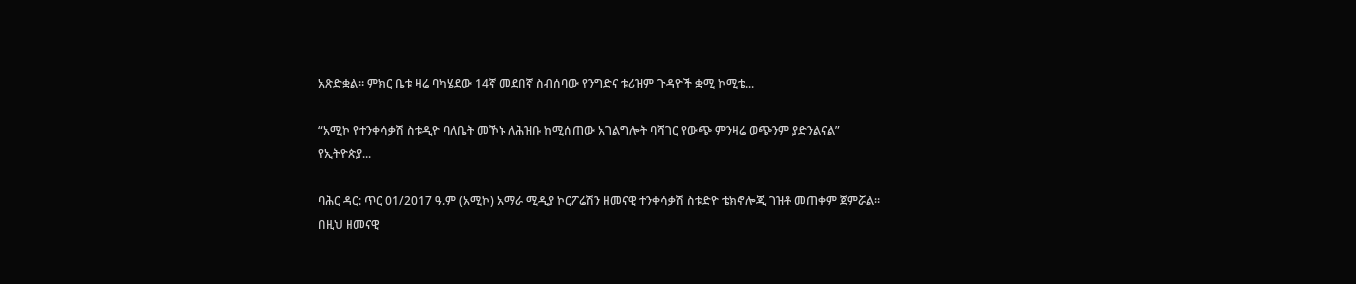አጽድቋል። ምክር ቤቱ ዛሬ ባካሄደው 14ኛ መደበኛ ስብሰባው የንግድና ቱሪዝም ጉዳዮች ቋሚ ኮሚቴ...

“አሚኮ የተንቀሳቃሽ ስቱዲዮ ባለቤት መኾኑ ለሕዝቡ ከሚሰጠው አገልግሎት ባሻገር የውጭ ምንዛሬ ወጭንም ያድንልናል” የኢትዮጵያ...

ባሕር ዳር: ጥር 01/2017 ዓ.ም (አሚኮ) አማራ ሚዲያ ኮርፖሬሽን ዘመናዊ ተንቀሳቃሽ ስቱድዮ ቴክኖሎጂ ገዝቶ መጠቀም ጀምሯል። በዚህ ዘመናዊ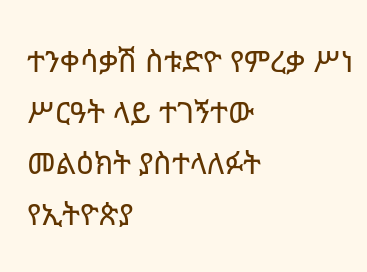ተንቀሳቃሽ ስቱድዮ የምረቃ ሥነ ሥርዓት ላይ ተገኝተው መልዕክት ያስተላለፉት የኢትዮጵያ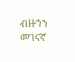ብዙኀን መገናኛ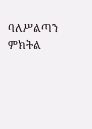ባለሥልጣን ምክትል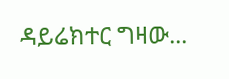ዳይሬክተር ግዛው...